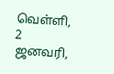வெள்ளி, 2 ஜனவரி,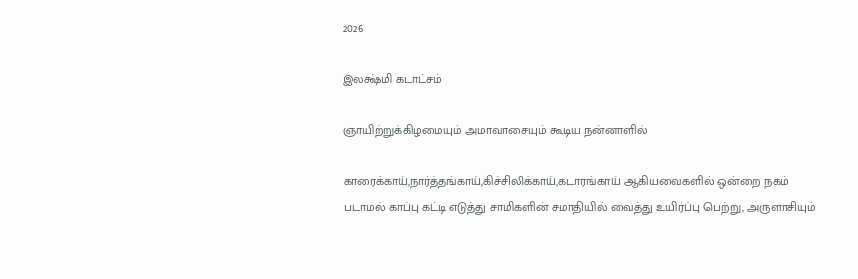2026

இலக்ஷ்மி கடாட்சம்

ஞாயிற்றுக்கிழமையும் அமாவாசையும் கூடிய நன்னாளில்

காரைக்காய்,நார்த்தங்காய்,கிச்சிலிக்காய்,கடாரங்காய் ஆகியவைகளில் ஒன்றை நகம் படாமல் காப்பு கட்டி எடுத்து சாமிகளின் சமாதியில் வைத்து உயிர்ப்பு பெற்று, அருளாசியும்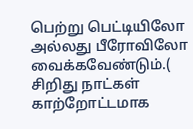பெற்று பெட்டியிலோ அல்லது பீரோவிலோ வைக்கவேண்டும்.( சிறிது நாட்கள் காற்றோட்டமாக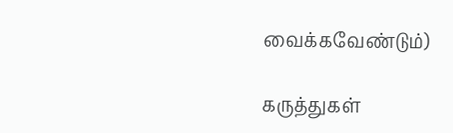வைக்கவேண்டும்)

கருத்துகள்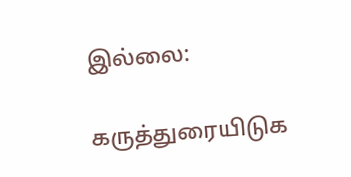இல்லை:

கருத்துரையிடுக